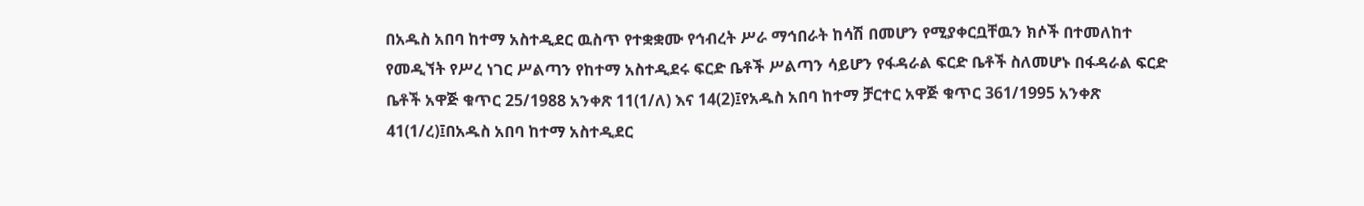በአዱስ አበባ ከተማ አስተዲደር ዉስጥ የተቋቋሙ የኅብረት ሥራ ማኅበራት ከሳሽ በመሆን የሚያቀርቧቸዉን ክሶች በተመለከተ የመዲኘት የሥረ ነገር ሥልጣን የከተማ አስተዲደሩ ፍርድ ቤቶች ሥልጣን ሳይሆን የፋዳራል ፍርድ ቤቶች ስለመሆኑ በፋዳራል ፍርድ ቤቶች አዋጅ ቁጥር 25/1988 አንቀጽ 11(1/ለ) እና 14(2)፤የአዱስ አበባ ከተማ ቻርተር አዋጅ ቁጥር 361/1995 አንቀጽ 41(1/ረ)፤በአዱስ አበባ ከተማ አስተዲደር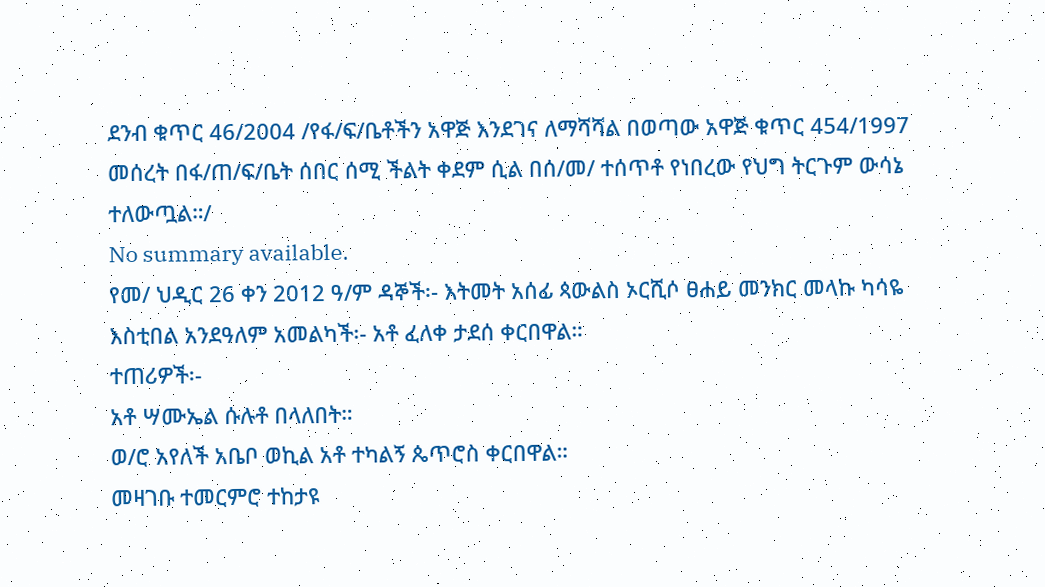ደንብ ቁጥር 46/2004 /የፋ/ፍ/ቤቶችን አዋጅ እንደገና ለማሻሻል በወጣው አዋጅ ቁጥር 454/1997 መሰረት በፋ/ጠ/ፍ/ቤት ሰበር ሰሚ ችልት ቀደም ሲል በሰ/መ/ ተሰጥቶ የነበረው የህግ ትርጉም ውሳኔ ተለውጧል።/
No summary available.
የመ/ ህዲር 26 ቀን 2012 ዓ/ም ዳኞች፡- እትመት አሰፊ ጳውልስ ኦርሺሶ ፀሐይ መንክር መላኩ ካሳዬ እስቲበል አንደዓለም አመልካች፡- አቶ ፈለቀ ታደሰ ቀርበዋል።
ተጠሪዎች፡-
አቶ ሣሙኤል ሱሉቶ በላለበት።
ወ/ሮ አየለች አቤቦ ወኪል አቶ ተካልኝ ጴጥሮስ ቀርበዋል።
መዛገቡ ተመርምሮ ተከታዩ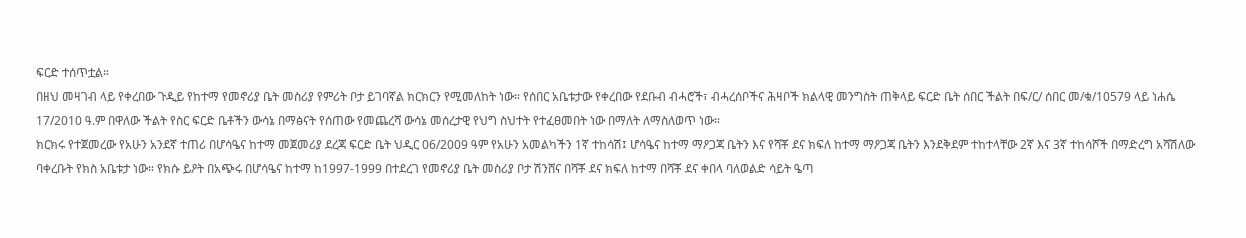ፍርድ ተሰጥቷል።
በዘህ መዛገብ ላይ የቀረበው ጉዲይ የከተማ የመኖሪያ ቤት መስሪያ የምሪት ቦታ ይገባኛል ክርክርን የሚመለከት ነው። የሰበር አቤቱታው የቀረበው የደቡብ ብሓሮች፣ ብሓረሰቦችና ሕዛቦች ክልላዊ መንግስት ጠቅላይ ፍርድ ቤት ሰበር ችልት በፍ/ር/ ሰበር መ/ቁ/10579 ላይ ነሐሴ 17/2010 ዓ.ም በዋለው ችልት የስር ፍርድ ቤቶችን ውሳኔ በማፅናት የሰጠው የመጨረሻ ውሳኔ መሰረታዊ የህግ ስህተት የተፈፀመበት ነው በማለት ለማስለወጥ ነው።
ክርክሩ የተጀመረው የአሁን አንደኛ ተጠሪ በሆሳዔና ከተማ መጀመሪያ ደረጃ ፍርድ ቤት ህዲር 06/2009 ዓም የአሁን አመልካችን 1ኛ ተከሳሽ፤ ሆሳዔና ከተማ ማዖጋጃ ቤትን እና የሻቾ ደና ክፍለ ከተማ ማዖጋጃ ቤትን እንደቅደም ተከተላቸው 2ኛ እና 3ኛ ተከሳሾች በማድረግ አሻሽለው ባቀረቡት የክስ አቤቱታ ነው። የክሱ ይዖት በአጭሩ በሆሳዔና ከተማ ከ1997-1999 በተደረገ የመኖሪያ ቤት መስሪያ ቦታ ሽንሸና በሻቾ ደና ክፍለ ከተማ በሻቾ ደና ቀበላ ባለወልድ ሳይት ዔጣ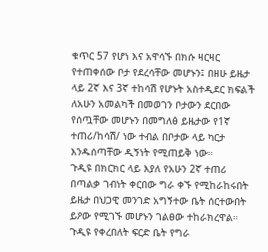ቁጥር 57 የሆነ እና አዋሳኙ በክሱ ዛርዛር የተጠቀሰው ቦታ የደረሳቸው መሆኑን፤ በዘሁ ይዜታ ላይ 2ኛ እና 3ኛ ተከሳሽ የሆኑት አስተዲደር ክፍልች ለአሁን አመልካች በመወገን ቦታውን ደርበው የሰጧቸው መሆኑን በመግለፅ ይዜታው የ1ኛ ተጠሪ/ከሳሽ/ ነው ተብል በቦታው ላይ ካርታ እንዱሰጣቸው ዲኝነት የሚጠይቅ ነው።
ጉዲዩ በክርክር ላይ እያለ የአሁን 2ኛ ተጠሪ በጣልቃ ገብነት ቀርበው ግራ ቀኙ የሚከራከሩበት ይዜታ በህጋዊ መንገድ አግኝተው ቤት ሰርተውበት ይዖው የሚገኙ መሆኑን ገልፀው ተከራክረዋል። ጉዲዩ የቀረበለት ፍርድ ቤት የግራ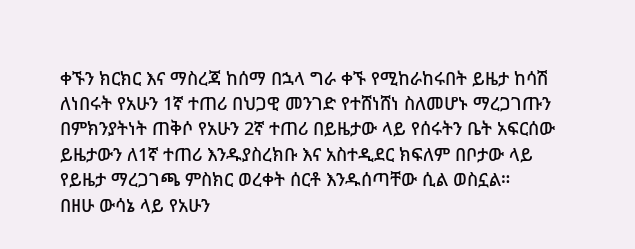ቀኙን ክርክር እና ማስረጃ ከሰማ በኋላ ግራ ቀኙ የሚከራከሩበት ይዜታ ከሳሽ ለነበሩት የአሁን 1ኛ ተጠሪ በህጋዊ መንገድ የተሸነሸነ ስለመሆኑ ማረጋገጡን በምክንያትነት ጠቅሶ የአሁን 2ኛ ተጠሪ በይዜታው ላይ የሰሩትን ቤት አፍርሰው ይዜታውን ለ1ኛ ተጠሪ እንዱያስረክቡ እና አስተዲደር ክፍለም በቦታው ላይ የይዜታ ማረጋገጫ ምስክር ወረቀት ሰርቶ እንዱሰጣቸው ሲል ወስኗል።
በዘሁ ውሳኔ ላይ የአሁን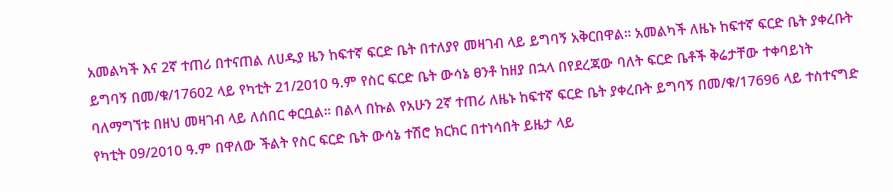አመልካች እና 2ኛ ተጠሪ በተናጠል ለሀዱያ ዜን ከፍተኛ ፍርድ ቤት በተለያየ መዛገብ ላይ ይግባኝ አቅርበዋል። አመልካች ለዜኑ ከፍተኛ ፍርድ ቤት ያቀረቡት ይግባኝ በመ/ቁ/17602 ላይ የካቲት 21/2010 ዓ.ም የስር ፍርድ ቤት ውሳኔ ፀንቶ ከዘያ በኋላ በየደረጃው ባለት ፍርድ ቤቶች ቅሬታቸው ተቀባይነት ባለማግኘቱ በዘህ መዛገብ ላይ ለሰበር ቀርቧል። በልላ በኩል የአሁን 2ኛ ተጠሪ ለዜኑ ከፍተኛ ፍርድ ቤት ያቀረቡት ይግባኝ በመ/ቁ/17696 ላይ ተስተናግድ የካቲት 09/2010 ዓ.ም በዋለው ችልት የስር ፍርድ ቤት ውሳኔ ተሽሮ ክርክር በተነሳበት ይዜታ ላይ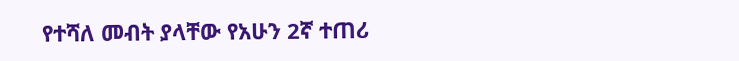የተሻለ መብት ያላቸው የአሁን 2ኛ ተጠሪ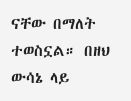ናቸው በማለት ተወስኗል። በዘህ ውሳኔ ላይ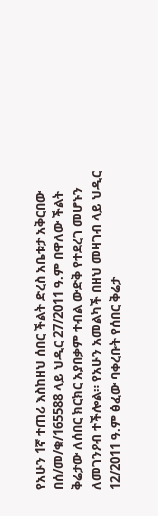የአሁን 1ኛ ተጠሪ እስከዘህ ሰበር ችልት ድረስ አቤቱታ አቅርበው በሰ/መ/ቁ/165588 ላይ ህዲር 27/2011 ዓ.ም በዋለው ችልት ቅሬታው ለሰበር ክርክር አያበቃም ተብል ውድቅ የተደረገ መሆኑን ለመገንዖብ ተችሎል። የአሁን አመልካች በዘህ መዛገብ ላይ ህዲር 12/2011 ዓ.ም ፅፈው ባቀረቡት የሰበር ቅሬታ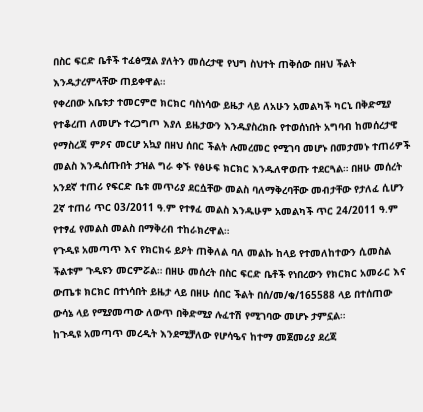በስር ፍርድ ቤቶች ተፈፅሟል ያለትን መሰረታዊ የህግ ስህተት ጠቅሰው በዘህ ችልት እንዱታረምላቸው ጠይቀዋል።
የቀረበው አቤቱታ ተመርምሮ ክርክር ባስነሳው ይዜታ ላይ ለአሁን አመልካች ካርኒ በቅድሚያ የተቆረጠ ለመሆኑ ተረጋግጦ እያለ ይዜታውን እንዱያስረክቡ የተወሰነበት አግባብ ከመሰረታዊ የማስረጃ ምዖና መርሆ አኳያ በዘህ ሰበር ችልት ሉመረመር የሚገባ መሆኑ በመታመኑ ተጠሪዎች መልስ እንዱሰጡበት ታዝል ግራ ቀኙ የፅሁፍ ክርክር እንዱለዋወጡ ተደርጓል። በዘሁ መሰረት አንደኛ ተጠሪ የፍርድ ቤቱ መጥሪያ ደርሷቸው መልስ ባለማቅረባቸው መብታቸው የታለፈ ሲሆን 2ኛ ተጠሪ ጥር 03/2011 ዓ.ም የተፃፈ መልስ እንዱሁም አመልካች ጥር 24/2011 ዓ.ም የተፃፈ የመልስ መልስ በማቅረብ ተከራክረዋል።
የጉዲዩ አመጣጥ እና የክርክሩ ይዖት ጠቅለል ባለ መልኩ ከላይ የተመለከተውን ሲመስል ችልቱም ጉዲዩን መርምሯል። በዘሁ መሰረት በስር ፍርድ ቤቶች የነበረውን የክርክር አመራር እና ውጤቱ ክርክር በተነሳበት ይዜታ ላይ በዘሁ ሰበር ችልት በሰ/መ/ቁ/165588 ላይ በተሰጠው ውሳኔ ላይ የሚያመጣው ለውጥ በቅድሚያ ሉፈተሽ የሚገባው መሆኑ ታምኗል።
ከጉዲዩ አመጣጥ መረዲት እንደሚቻለው የሆሳዔና ከተማ መጀመሪያ ደረጃ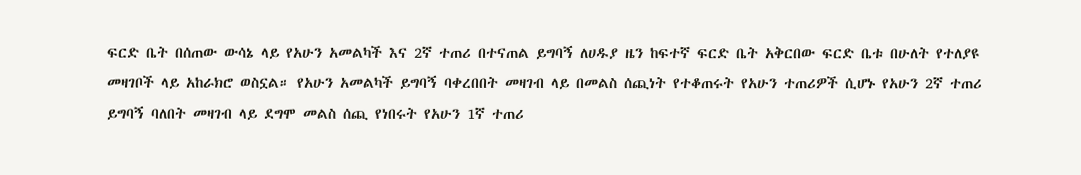ፍርድ ቤት በሰጠው ውሳኔ ላይ የአሁን አመልካች እና 2ኛ ተጠሪ በተናጠል ይግባኝ ለሀዱያ ዜን ከፍተኛ ፍርድ ቤት አቅርበው ፍርድ ቤቱ በሁለት የተለያዩ መዛገቦች ላይ አከራክሮ ወስኗል። የአሁን አመልካች ይግባኝ ባቀረበበት መዛገብ ላይ በመልስ ሰጪነት የተቆጠሩት የአሁን ተጠሪዎች ሲሆኑ የአሁን 2ኛ ተጠሪ ይግባኝ ባለበት መዛገብ ላይ ደግሞ መልስ ሰጪ የነበሩት የአሁን 1ኛ ተጠሪ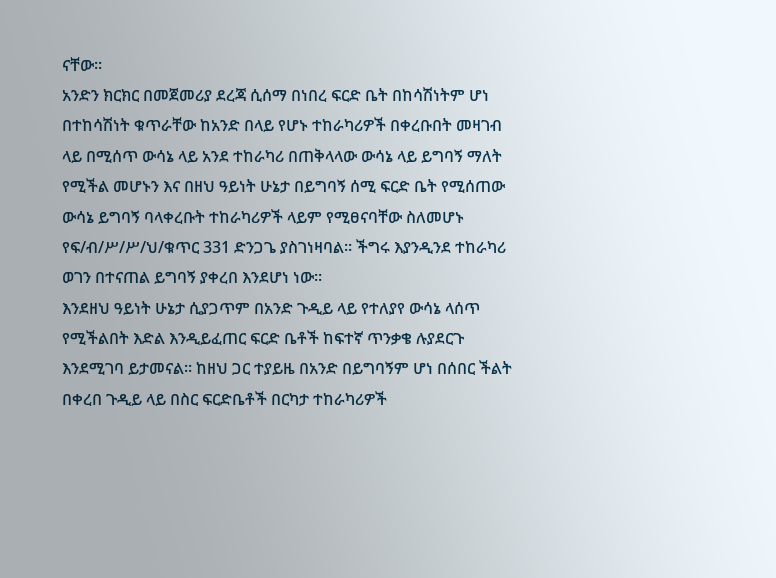ናቸው።
አንድን ክርክር በመጀመሪያ ደረጃ ሲሰማ በነበረ ፍርድ ቤት በከሳሽነትም ሆነ በተከሳሽነት ቁጥራቸው ከአንድ በላይ የሆኑ ተከራካሪዎች በቀረቡበት መዛገብ ላይ በሚሰጥ ውሳኔ ላይ አንደ ተከራካሪ በጠቅላላው ውሳኔ ላይ ይግባኝ ማለት የሚችል መሆኑን እና በዘህ ዓይነት ሁኔታ በይግባኝ ሰሚ ፍርድ ቤት የሚሰጠው ውሳኔ ይግባኝ ባላቀረቡት ተከራካሪዎች ላይም የሚፀናባቸው ስለመሆኑ የፍ/ብ/ሥ/ሥ/ህ/ቁጥር 331 ድንጋጌ ያስገነዛባል። ችግሩ እያንዲንደ ተከራካሪ ወገን በተናጠል ይግባኝ ያቀረበ እንደሆነ ነው።
እንደዘህ ዓይነት ሁኔታ ሲያጋጥም በአንድ ጉዲይ ላይ የተለያየ ውሳኔ ላሰጥ የሚችልበት እድል እንዲይፈጠር ፍርድ ቤቶች ከፍተኛ ጥንቃቄ ሉያደርጉ እንደሚገባ ይታመናል። ከዘህ ጋር ተያይዜ በአንድ በይግባኝም ሆነ በሰበር ችልት በቀረበ ጉዲይ ላይ በስር ፍርድቤቶች በርካታ ተከራካሪዎች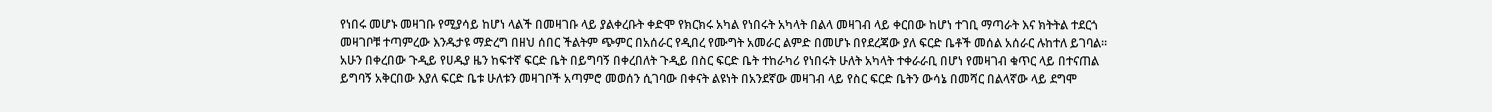የነበሩ መሆኑ መዛገቡ የሚያሳይ ከሆነ ላልች በመዛገቡ ላይ ያልቀረቡት ቀድሞ የክርክሩ አካል የነበሩት አካላት በልላ መዛገብ ላይ ቀርበው ከሆነ ተገቢ ማጣራት እና ክትትል ተደርጎ መዛገቦቹ ተጣምረው እንዱታዩ ማድረግ በዘህ ሰበር ችልትም ጭምር በአሰራር የዲበረ የሙግት አመራር ልምድ በመሆኑ በየደረጃው ያለ ፍርድ ቤቶች መሰል አሰራር ሉከተለ ይገባል።
አሁን በቀረበው ጉዲይ የሀዱያ ዜን ከፍተኛ ፍርድ ቤት በይግባኝ በቀረበለት ጉዲይ በስር ፍርድ ቤት ተከራካሪ የነበሩት ሁለት አካላት ተቀራራቢ በሆነ የመዛገብ ቁጥር ላይ በተናጠል ይግባኝ አቅርበው እያለ ፍርድ ቤቱ ሁለቱን መዛገቦች አጣምሮ መወሰን ሲገባው በቀናት ልዩነት በአንደኛው መዛገብ ላይ የስር ፍርድ ቤትን ውሳኔ በመሻር በልላኛው ላይ ደግሞ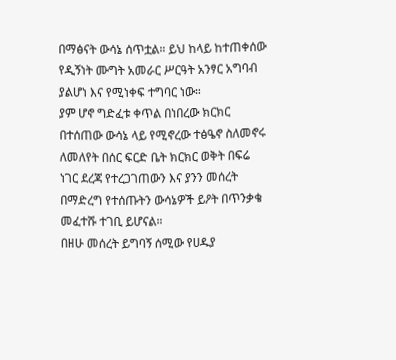በማፅናት ውሳኔ ሰጥቷል። ይህ ከላይ ከተጠቀሰው የዲኝነት ሙግት አመራር ሥርዓት አንፃር አግባብ ያልሆነ እና የሚነቀፍ ተግባር ነው።
ያም ሆኖ ግድፈቱ ቀጥል በነበረው ክርክር በተሰጠው ውሳኔ ላይ የሚኖረው ተፅዔኖ ስለመኖሩ ለመለየት በሰር ፍርድ ቤት ክርክር ወቅት በፍሬ ነገር ደረጃ የተረጋገጠውን እና ያንን መሰረት በማድረግ የተሰጡትን ውሳኔዎች ይዖት በጥንቃቄ መፈተሹ ተገቢ ይሆናል።
በዘሁ መሰረት ይግባኝ ሰሚው የሀዱያ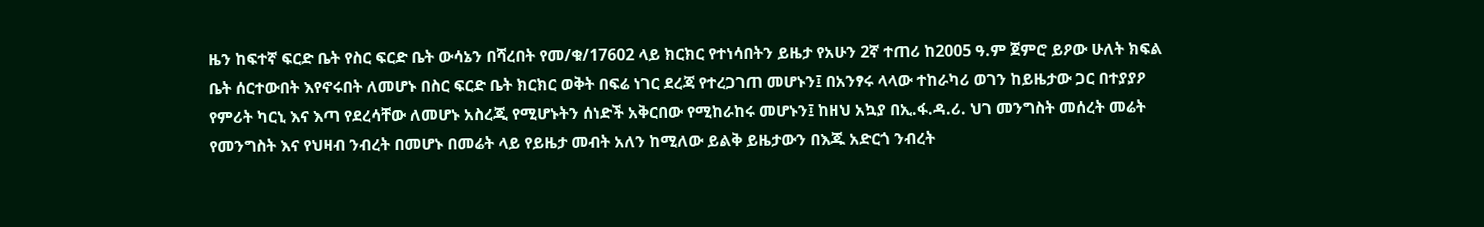ዜን ከፍተኛ ፍርድ ቤት የስር ፍርድ ቤት ውሳኔን በሻረበት የመ/ቁ/17602 ላይ ክርክር የተነሳበትን ይዜታ የአሁን 2ኛ ተጠሪ ከ2005 ዓ.ም ጀምሮ ይዖው ሁለት ክፍል ቤት ሰርተውበት እየኖሩበት ለመሆኑ በስር ፍርድ ቤት ክርክር ወቅት በፍሬ ነገር ደረጃ የተረጋገጠ መሆኑን፤ በአንፃሩ ላላው ተከራካሪ ወገን ከይዜታው ጋር በተያያዖ የምሪት ካርኒ እና እጣ የደረሳቸው ለመሆኑ አስረጂ የሚሆኑትን ሰነድች አቅርበው የሚከራከሩ መሆኑን፤ ከዘህ አኳያ በኢ.ፋ.ዳ.ሪ. ህገ መንግስት መሰረት መሬት የመንግስት እና የህዛብ ንብረት በመሆኑ በመሬት ላይ የይዜታ መብት አለን ከሚለው ይልቅ ይዜታውን በእጁ አድርጎ ንብረት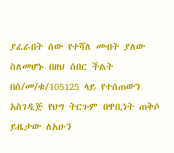ያፈራበት ሰው የተሻለ መብት ያለው ስለመሆኑ በዘህ ሰበር ችልት በሰ/መ/ቁ/105125 ላይ የተሰጠውን አስገዲጅ የህግ ትርጉም በዋቢነት ጠቅሶ ይዜታው ለአሁን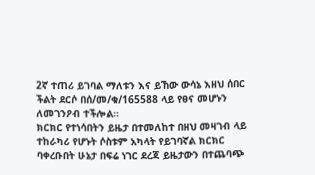2ኛ ተጠሪ ይገባል ማለቱን እና ይኸው ውሳኔ እዘህ ሰበር ችልት ደርሶ በሰ/መ/ቁ/165588 ላይ የፀና መሆኑን ለመገንዖብ ተችሎል።
ክርክር የተነሳበትን ይዜታ በተመለከተ በዘህ መዛገብ ላይ ተከራካሪ የሆኑት ሶስቱም አካላት የይገባኛል ክርክር ባቀረቡበት ሁኔታ በፍሬ ነገር ደረጃ ይዜታውን በተጨባጭ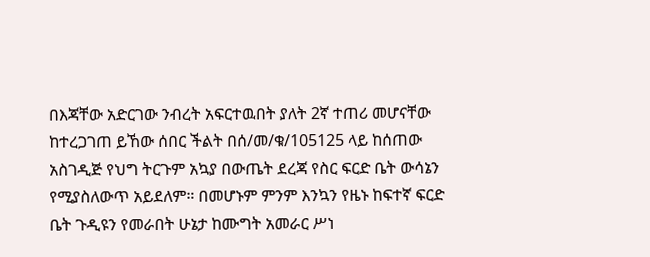በእጃቸው አድርገው ንብረት አፍርተዉበት ያለት 2ኛ ተጠሪ መሆናቸው ከተረጋገጠ ይኸው ሰበር ችልት በሰ/መ/ቁ/105125 ላይ ከሰጠው አስገዲጅ የህግ ትርጉም አኳያ በውጤት ደረጃ የስር ፍርድ ቤት ውሳኔን የሚያስለውጥ አይደለም። በመሆኑም ምንም እንኳን የዜኑ ከፍተኛ ፍርድ ቤት ጉዲዩን የመራበት ሁኔታ ከሙግት አመራር ሥነ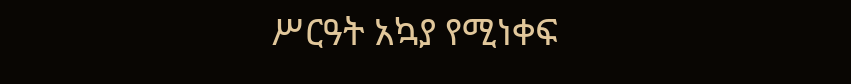ሥርዓት አኳያ የሚነቀፍ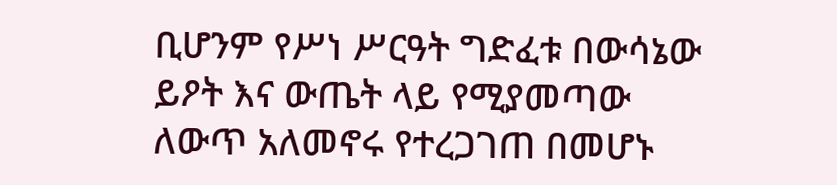ቢሆንም የሥነ ሥርዓት ግድፈቱ በውሳኔው ይዖት እና ውጤት ላይ የሚያመጣው ለውጥ አለመኖሩ የተረጋገጠ በመሆኑ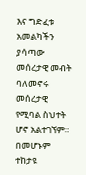እና ግድፈቱ አመልካችን ያሳጣው መሰረታዊ መብት ባለመኖሩ መሰረታዊ የሚባል ስህተት ሆኖ አልተገኘም። በመሆኑም ተከታዩ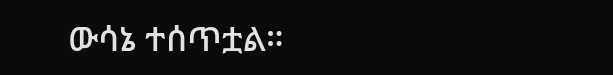ውሳኔ ተሰጥቷል።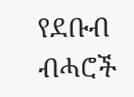የደቡብ ብሓሮች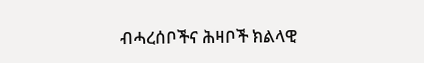ብሓረሰቦችና ሕዛቦች ክልላዊ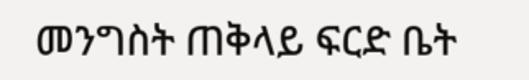መንግስት ጠቅላይ ፍርድ ቤት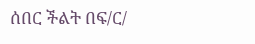ሰበር ችልት በፍ/ር/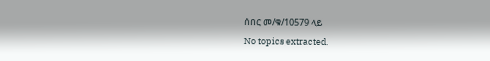ሰበር መ/ቁ/10579 ላይ
No topics extracted.